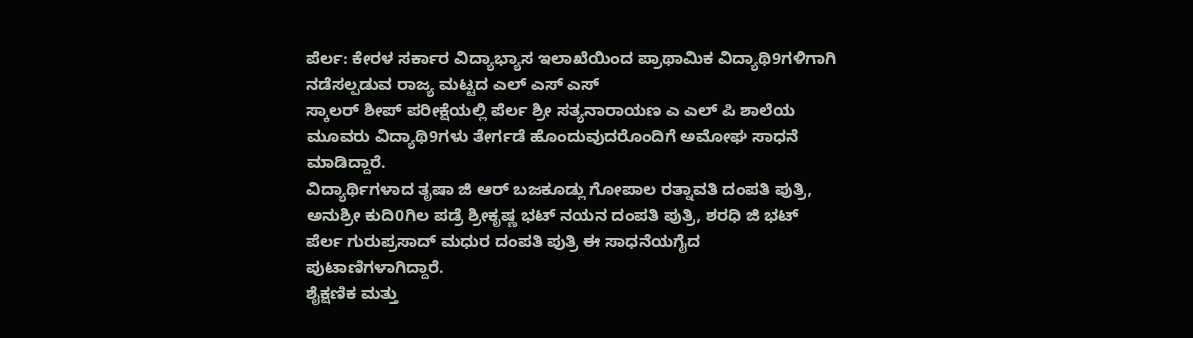ಪೆರ್ಲ: ಕೇರಳ ಸರ್ಕಾರ ವಿದ್ಯಾಭ್ಯಾಸ ಇಲಾಖೆಯಿಂದ ಪ್ರಾಥಾಮಿಕ ವಿದ್ಯಾಥಿ9ಗಳಿಗಾಗಿ ನಡೆಸಲ್ಪಡುವ ರಾಜ್ಯ ಮಟ್ಟದ ಎಲ್ ಎಸ್ ಎಸ್
ಸ್ಕಾಲರ್ ಶೀಪ್ ಪರೀಕ್ಷೆಯಲ್ಲಿ ಪೆರ್ಲ ಶ್ರೀ ಸತ್ಯನಾರಾಯಣ ಎ ಎಲ್ ಪಿ ಶಾಲೆಯ ಮೂವರು ವಿದ್ಯಾಥಿ9ಗಳು ತೇರ್ಗಡೆ ಹೊಂದುವುದರೊಂದಿಗೆ ಅಮೋಘ ಸಾಧನೆ ಮಾಡಿದ್ದಾರೆ.
ವಿದ್ಯಾರ್ಥಿಗಳಾದ ತೃಷಾ ಜಿ ಆರ್ ಬಜಕೂಡ್ಲು ಗೋಪಾಲ ರತ್ನಾವತಿ ದಂಪತಿ ಪುತ್ರಿ, ಅನುಶ್ರೀ ಕುದಿ0ಗಿಲ ಪಡ್ರೆ ಶ್ರೀಕೃಷ್ಣ ಭಟ್ ನಯನ ದಂಪತಿ ಪುತ್ರಿ, ಶರಧಿ ಜಿ ಭಟ್ ಪೆರ್ಲ ಗುರುಪ್ರಸಾದ್ ಮಧುರ ದಂಪತಿ ಪುತ್ರಿ ಈ ಸಾಧನೆಯಗೈದ ಪುಟಾಣಿಗಳಾಗಿದ್ದಾರೆ.
ಶೈಕ್ಷಣಿಕ ಮತ್ತು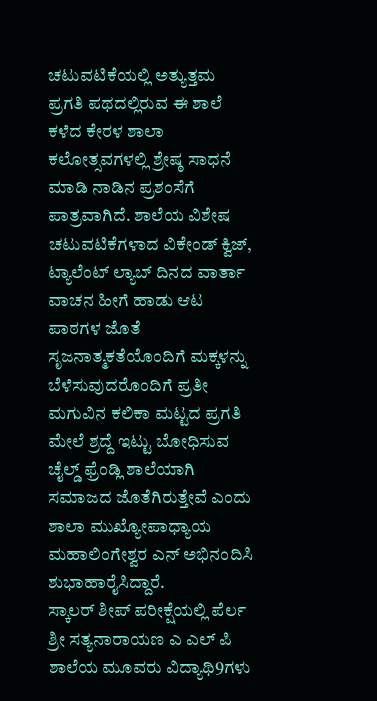ಚಟುವಟಿಕೆಯಲ್ಲಿ ಅತ್ಯುತ್ತಮ ಪ್ರಗತಿ ಪಥದಲ್ಲಿರುವ ಈ ಶಾಲೆ ಕಳೆದ ಕೇರಳ ಶಾಲಾ ಕಲೋತ್ಸವಗಳಲ್ಲಿ ಶ್ರೇಷ್ಠ ಸಾಧನೆ ಮಾಡಿ ನಾಡಿನ ಪ್ರಶಂಸೆಗೆ ಪಾತ್ರವಾಗಿದೆ. ಶಾಲೆಯ ವಿಶೇಷ ಚಟುವಟಿಕೆಗಳಾದ ವಿಕೇಂಡ್ ಕ್ವಿಜ್, ಟ್ಯಾಲೆಂಟ್ ಲ್ಯಾಬ್ ದಿನದ ವಾರ್ತಾ ವಾಚನ ಹೀಗೆ ಹಾಡು ಆಟ ಪಾಠಗಳ ಜೊತೆ ಸೃಜನಾತ್ಮಕತೆಯೊಂದಿಗೆ ಮಕ್ಕಳನ್ನು ಬೆಳೆಸುವುದರೊಂದಿಗೆ ಪ್ರತೀ ಮಗುವಿನ ಕಲಿಕಾ ಮಟ್ಟದ ಪ್ರಗತಿ ಮೇಲೆ ಶ್ರದ್ದೆ ಇಟ್ಟು ಬೋಧಿಸುವ ಚೈಲ್ಡ್ ಫ್ರೆಂಡ್ಲಿ ಶಾಲೆಯಾಗಿ ಸಮಾಜದ ಜೊತೆಗಿರುತ್ತೇವೆ ಎಂದು ಶಾಲಾ ಮುಖ್ಯೋಪಾಧ್ಯಾಯ ಮಹಾಲಿಂಗೇಶ್ವರ ಎನ್ ಅಭಿನಂದಿಸಿ ಶುಭಾಹಾರೈಸಿದ್ದಾರೆ.
ಸ್ಕಾಲರ್ ಶೀಪ್ ಪರೀಕ್ಷೆಯಲ್ಲಿ ಪೆರ್ಲ ಶ್ರೀ ಸತ್ಯನಾರಾಯಣ ಎ ಎಲ್ ಪಿ ಶಾಲೆಯ ಮೂವರು ವಿದ್ಯಾಥಿ9ಗಳು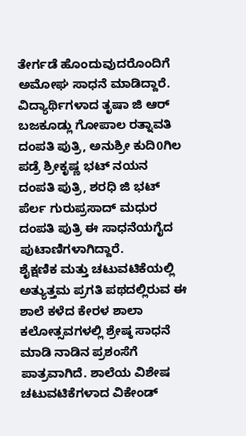ತೇರ್ಗಡೆ ಹೊಂದುವುದರೊಂದಿಗೆ ಅಮೋಘ ಸಾಧನೆ ಮಾಡಿದ್ದಾರೆ.
ವಿದ್ಯಾರ್ಥಿಗಳಾದ ತೃಷಾ ಜಿ ಆರ್ ಬಜಕೂಡ್ಲು ಗೋಪಾಲ ರತ್ನಾವತಿ ದಂಪತಿ ಪುತ್ರಿ, ಅನುಶ್ರೀ ಕುದಿ0ಗಿಲ ಪಡ್ರೆ ಶ್ರೀಕೃಷ್ಣ ಭಟ್ ನಯನ ದಂಪತಿ ಪುತ್ರಿ, ಶರಧಿ ಜಿ ಭಟ್ ಪೆರ್ಲ ಗುರುಪ್ರಸಾದ್ ಮಧುರ ದಂಪತಿ ಪುತ್ರಿ ಈ ಸಾಧನೆಯಗೈದ ಪುಟಾಣಿಗಳಾಗಿದ್ದಾರೆ.
ಶೈಕ್ಷಣಿಕ ಮತ್ತು ಚಟುವಟಿಕೆಯಲ್ಲಿ ಅತ್ಯುತ್ತಮ ಪ್ರಗತಿ ಪಥದಲ್ಲಿರುವ ಈ ಶಾಲೆ ಕಳೆದ ಕೇರಳ ಶಾಲಾ ಕಲೋತ್ಸವಗಳಲ್ಲಿ ಶ್ರೇಷ್ಠ ಸಾಧನೆ ಮಾಡಿ ನಾಡಿನ ಪ್ರಶಂಸೆಗೆ ಪಾತ್ರವಾಗಿದೆ. ಶಾಲೆಯ ವಿಶೇಷ ಚಟುವಟಿಕೆಗಳಾದ ವಿಕೇಂಡ್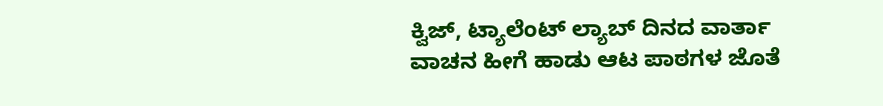ಕ್ವಿಜ್, ಟ್ಯಾಲೆಂಟ್ ಲ್ಯಾಬ್ ದಿನದ ವಾರ್ತಾ ವಾಚನ ಹೀಗೆ ಹಾಡು ಆಟ ಪಾಠಗಳ ಜೊತೆ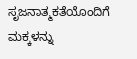ಸೃಜನಾತ್ಮಕತೆಯೊಂದಿಗೆ ಮಕ್ಕಳನ್ನು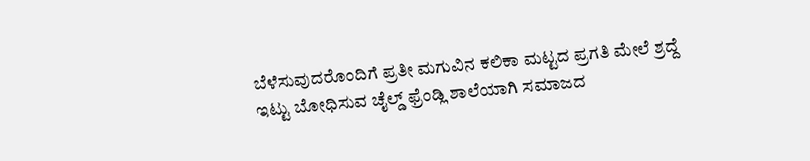ಬೆಳೆಸುವುದರೊಂದಿಗೆ ಪ್ರತೀ ಮಗುವಿನ ಕಲಿಕಾ ಮಟ್ಟದ ಪ್ರಗತಿ ಮೇಲೆ ಶ್ರದ್ದೆ ಇಟ್ಟು ಬೋಧಿಸುವ ಚೈಲ್ಡ್ ಫ್ರೆಂಡ್ಲಿ ಶಾಲೆಯಾಗಿ ಸಮಾಜದ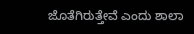ಜೊತೆಗಿರುತ್ತೇವೆ ಎಂದು ಶಾಲಾ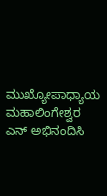ಮುಖ್ಯೋಪಾಧ್ಯಾಯ ಮಹಾಲಿಂಗೇಶ್ವರ ಎನ್ ಅಭಿನಂದಿಸಿ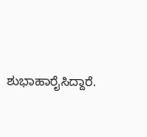ಶುಭಾಹಾರೈಸಿದ್ದಾರೆ.